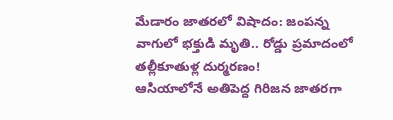మేడారం జాతరలో విషాదం: జంపన్న వాగులో భక్తుడి మృతి.. రోడ్డు ప్రమాదంలో తల్లీకూతుళ్ల దుర్మరణం!
ఆసియాలోనే అతిపెద్ద గిరిజన జాతరగా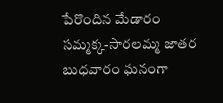పేరొందిన మేడారం సమ్మక్క-సారలమ్మ జాతర బుధవారం ఘనంగా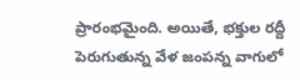ప్రారంభమైంది. అయితే, భక్తుల రద్దీ పెరుగుతున్న వేళ జంపన్న వాగులో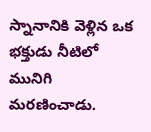స్నానానికి వెళ్లిన ఒక భక్తుడు నీటిలో మునిగి మరణించాడు.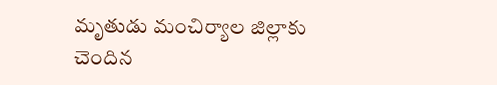మృతుడు మంచిర్యాల జిల్లాకు చెందిన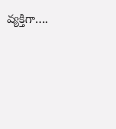వ్యక్తిగా….